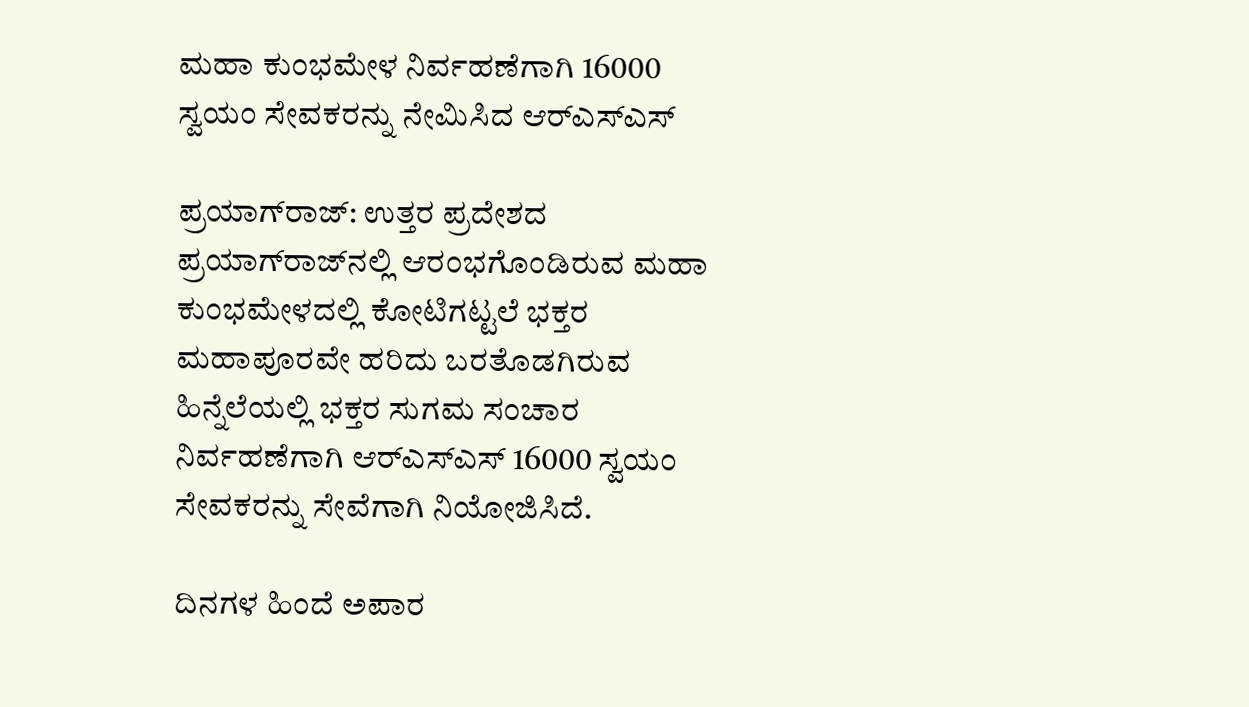ಮಹಾ ಕುಂಭಮೇಳ ನಿರ್ವಹಣೆಗಾಗಿ 16000 ಸ್ವಯಂ ಸೇವಕರನ್ನು ನೇಮಿಸಿದ ಆರ್‌ಎಸ್‌ಎಸ್

ಪ್ರಯಾಗ್‌ರಾಜ್: ಉತ್ತರ ಪ್ರದೇಶದ ಪ್ರಯಾಗ್‌ರಾಜ್‌ನಲ್ಲಿ ಆರಂಭಗೊಂಡಿರುವ ಮಹಾ ಕುಂಭಮೇಳದಲ್ಲಿ ಕೋಟಿಗಟ್ಟಲೆ ಭಕ್ತರ ಮಹಾಪೂರವೇ ಹರಿದು ಬರತೊಡಗಿರುವ ಹಿನ್ನೆಲೆಯಲ್ಲಿ ಭಕ್ತರ ಸುಗಮ ಸಂಚಾರ ನಿರ್ವಹಣೆಗಾಗಿ ಆರ್‌ಎಸ್‌ಎಸ್ 16000 ಸ್ವಯಂ ಸೇವಕರನ್ನು ಸೇವೆಗಾಗಿ ನಿಯೋಜಿಸಿದೆ.

ದಿನಗಳ ಹಿಂದೆ ಅಪಾರ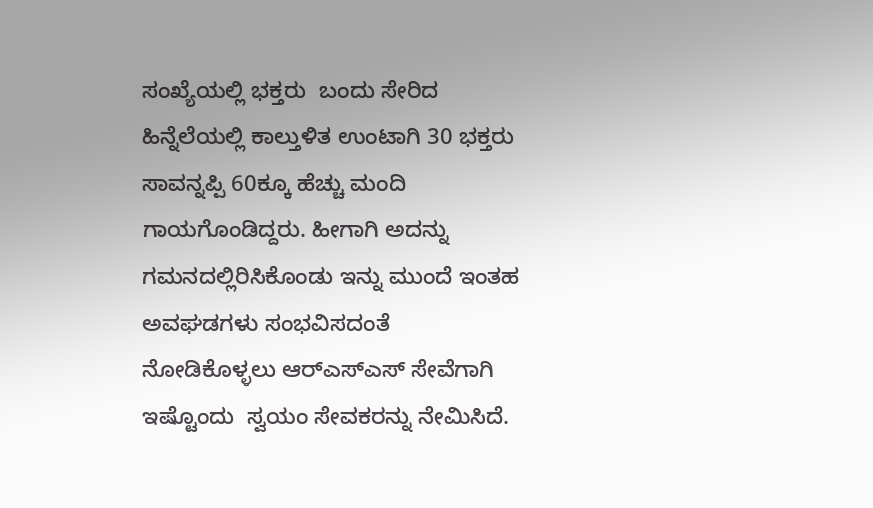ಸಂಖ್ಯೆಯಲ್ಲಿ ಭಕ್ತರು  ಬಂದು ಸೇರಿದ  ಹಿನ್ನೆಲೆಯಲ್ಲಿ ಕಾಲ್ತುಳಿತ ಉಂಟಾಗಿ 30 ಭಕ್ತರು ಸಾವನ್ನಪ್ಪಿ 60ಕ್ಕೂ ಹೆಚ್ಚು ಮಂದಿ ಗಾಯಗೊಂಡಿದ್ದರು. ಹೀಗಾಗಿ ಅದನ್ನು ಗಮನದಲ್ಲಿರಿಸಿಕೊಂಡು ಇನ್ನು ಮುಂದೆ ಇಂತಹ ಅವಘಡಗಳು ಸಂಭವಿಸದಂತೆ ನೋಡಿಕೊಳ್ಳಲು ಆರ್‌ಎಸ್‌ಎಸ್ ಸೇವೆಗಾಗಿ ಇಷ್ಟೊಂದು  ಸ್ವಯಂ ಸೇವಕರನ್ನು ನೇಮಿಸಿದೆ.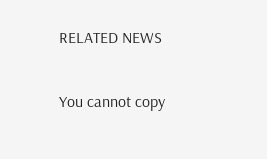RELATED NEWS

You cannot copy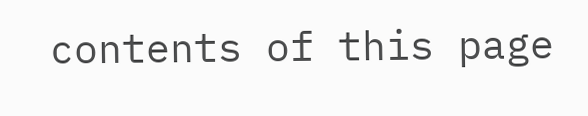contents of this page